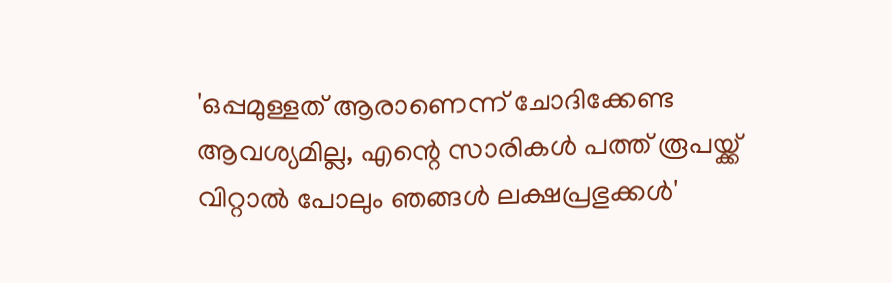'ഒപ്പമുള്ളത് ആരാണെന്ന് ചോദിക്കേണ്ട ആവശ്യമില്ല, എന്റെ സാരികൾ പത്ത് രൂപയ്ക്ക് വിറ്റാൽ പോലും ഞങ്ങൾ ലക്ഷപ്രഭുക്കൾ'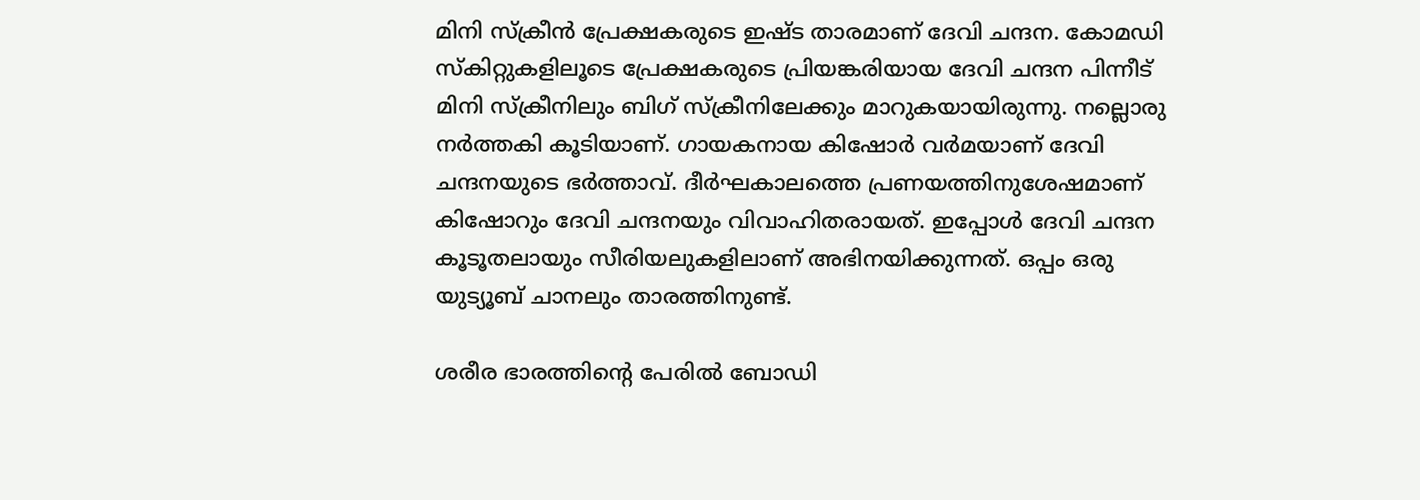മിനി സ്ക്രീൻ പ്രേക്ഷകരുടെ ഇഷ്ട താരമാണ് ദേവി ചന്ദന. കോമഡി സ്കിറ്റുകളിലൂടെ പ്രേക്ഷകരുടെ പ്രിയങ്കരിയായ ദേവി ചന്ദന പിന്നീട് മിനി സ്ക്രീനിലും ബിഗ് സ്ക്രീനിലേക്കും മാറുകയായിരുന്നു. നല്ലൊരു നർത്തകി കൂടിയാണ്. ഗായകനായ കിഷോർ വർമയാണ് ദേവി ചന്ദനയുടെ ഭർത്താവ്. ദീർഘകാലത്തെ പ്രണയത്തിനുശേഷമാണ് കിഷോറും ദേവി ചന്ദനയും വിവാഹിതരായത്. ഇപ്പോൾ ദേവി ചന്ദന കൂടൂതലായും സീരിയലുകളിലാണ് അഭിനയിക്കുന്നത്. ഒപ്പം ഒരു യുട്യൂബ് ചാനലും താരത്തിനുണ്ട്.

ശരീര ഭാരത്തിന്റെ പേരിൽ ബോഡി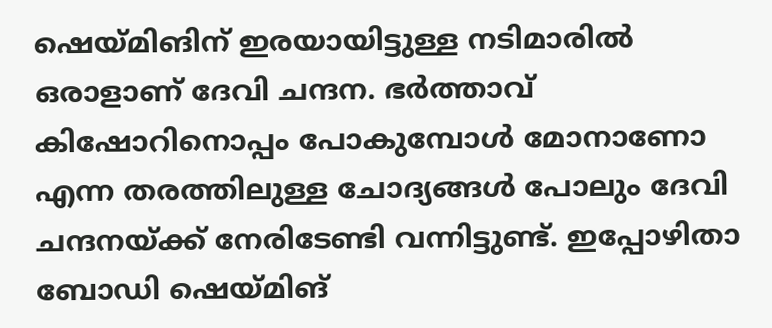ഷെയ്മിങിന് ഇരയായിട്ടുള്ള നടിമാരിൽ ഒരാളാണ് ദേവി ചന്ദന. ഭർത്താവ് കിഷോറിനൊപ്പം പോകുമ്പോൾ മോനാണോ എന്ന തരത്തിലുള്ള ചോദ്യങ്ങൾ പോലും ദേവി ചന്ദനയ്ക്ക് നേരിടേണ്ടി വന്നിട്ടുണ്ട്. ഇപ്പോഴിതാ ബോഡി ഷെയ്മിങ്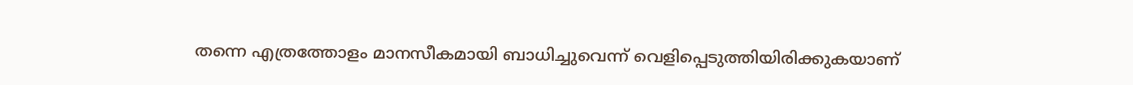തന്നെ എത്രത്തോളം മാനസീകമായി ബാധിച്ചുവെന്ന് വെളിപ്പെടുത്തിയിരിക്കുകയാണ്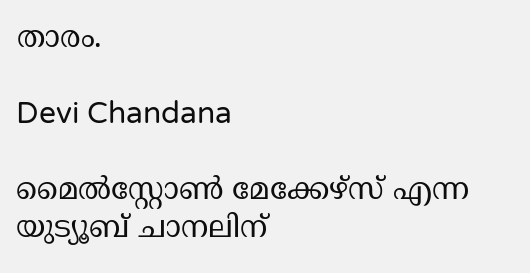താരം.

Devi Chandana

മൈൽസ്റ്റോൺ മേക്കേഴ്സ് എന്ന യുട്യൂബ് ചാനലിന്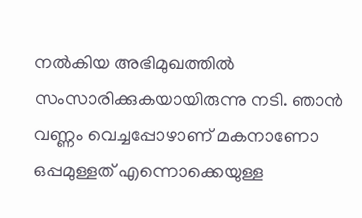നൽകിയ അഭിമുഖത്തിൽ സംസാരിക്കുകയായിരുന്നു നടി. ഞാൻ വണ്ണം വെച്ചപ്പോഴാണ് മകനാണോ ഒപ്പമുള്ളത് എന്നൊക്കെയുള്ള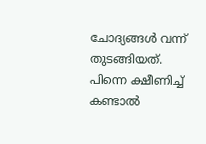ചോദ്യങ്ങൾ വന്ന് തുടങ്ങിയത്. പിന്നെ ക്ഷീണിച്ച് കണ്ടാൽ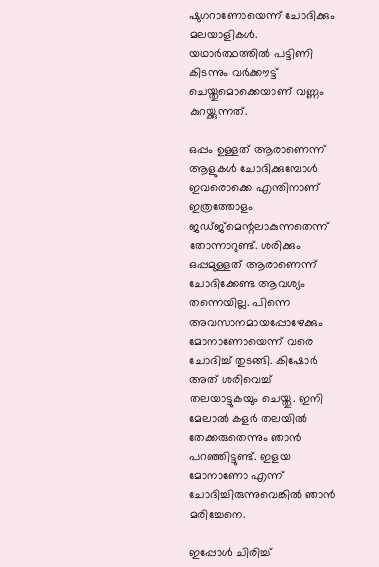ഷുഗറാണോയെന്ന് ചോദിക്കും മലയാളികൾ. യഥാർത്ഥത്തിൽ പട്ടിണി കിടന്നും വർക്കൗട്ട് ചെയ്തുമൊക്കെയാണ് വണ്ണം കുറയ്ക്കുന്നത്.

ഒപ്പം ഉള്ളത് ആരാണെന്ന് ആളുകൾ ചോദിക്കുമ്പോൾ ഇവരൊക്കെ എന്തിനാണ് ഇത്രത്തോളം ജഡ്ജ്മെന്റലാകുന്നതെന്ന് തോന്നാറുണ്ട്. ശരിക്കും ഒപ്പമുള്ളത് ആരാണെന്ന് ചോദിക്കേണ്ട ആവശ്യം തന്നെയില്ല. പിന്നെ അവസാനമായപ്പോഴേക്കും മോനാണോയെന്ന് വരെ ചോദിച്ച് തുടങ്ങി. കിഷോർ അത് ശരിവെച്ച് തലയാട്ടുകയും ചെയ്തു. ഇനി മേലാൽ കളർ തലയിൽ തേക്കരുതെന്നും ഞാൻ പറ‍ഞ്ഞിട്ടുണ്ട്. ഇളയ മോനാണോ എന്ന് ചോദിച്ചിരുന്നുവെങ്കിൽ ഞാൻ മരിച്ചേനെ.

ഇപ്പോൾ ചിരിച്ച്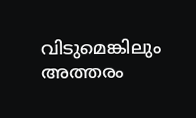വിടുമെങ്കിലും അത്തരം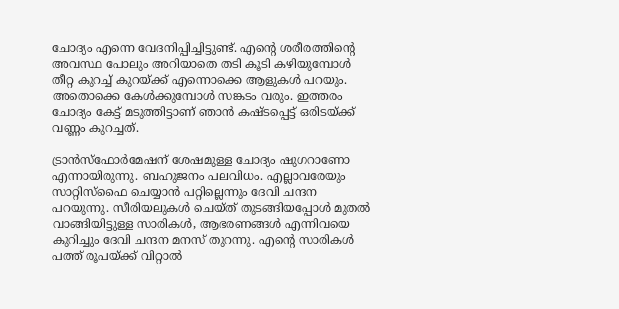ചോദ്യം എന്നെ വേദനിപ്പിച്ചിട്ടുണ്ട്. എന്റെ ശരീരത്തിന്റെ അവസ്ഥ പോലും അറിയാതെ തടി കൂടി കഴിയുമ്പോൾ തീറ്റ കുറച്ച് കുറയ്ക്ക് എന്നൊക്കെ ആളുകൾ പറയും. അതൊക്കെ കേൾക്കുമ്പോൾ സങ്കടം വരും. ഇത്തരം ചോദ്യം കേട്ട് മടുത്തിട്ടാണ് ഞാൻ‌ കഷ്ടപ്പെട്ട് ഒരിടയ്ക്ക് വണ്ണം കുറച്ചത്.

ട്രാൻസ്ഫോർമേഷന് ശേഷമുള്ള ചോദ്യം ഷുഗറാണോ എന്നായിരുന്നു. ബഹുജനം പലവിധം. എല്ലാവരേയും സാറ്റിസ്ഫൈ ചെയ്യാൻ പറ്റില്ലെന്നും ദേവി ചന്ദന പറയുന്നു. സീരിയലുകൾ ചെയ്ത് തുടങ്ങിയപ്പോൾ മുതൽ വാങ്ങിയിട്ടുള്ള സാരികൾ, ആഭരണങ്ങൾ എന്നിവയെ കുറിച്ചും ദേവി ചന്ദന മനസ് തുറന്നു. എന്റെ സാരികൾ പത്ത് രൂപയ്ക്ക് വിറ്റാൽ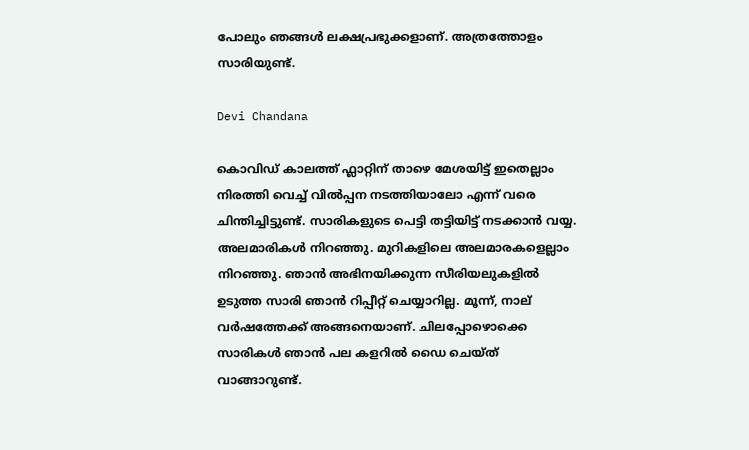പോലും ഞങ്ങൾ ലക്ഷപ്രഭുക്കളാണ്. അത്രത്തോളം സാരിയുണ്ട്.

Devi Chandana

കൊവിഡ് കാലത്ത് ഫ്ലാറ്റിന് താഴെ മേശയിട്ട് ഇതെല്ലാം നിരത്തി വെച്ച് വിൽപ്പന നടത്തിയാലോ എന്ന് വരെ ചിന്തിച്ചിട്ടുണ്ട്. സാരികളുടെ പെട്ടി തട്ടിയിട്ട് നടക്കാൻ വയ്യ. അലമാരികൾ നിറഞ്ഞു. മുറികളിലെ അലമാരകളെല്ലാം നിറഞ്ഞു. ഞാൻ അഭിനയിക്കുന്ന സീരിയലുകളിൽ ഉടുത്ത സാരി ഞാൻ റിപ്പീറ്റ് ചെയ്യാറില്ല. മൂന്ന്, നാല് വർഷത്തേക്ക് അങ്ങനെയാണ്. ചിലപ്പോഴൊക്കെ സാരികൾ ഞാൻ പല കളറിൽ ഡൈ ചെയ്ത് വാങ്ങാറുണ്ട്.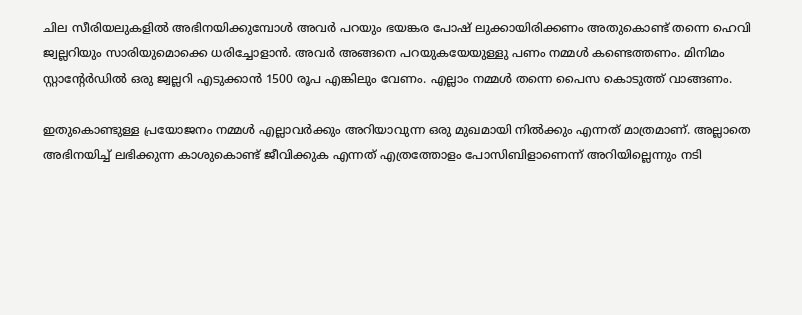ചില സീരിയലുകളിൽ അഭിനയിക്കുമ്പോൾ അവർ പറയും ഭയങ്കര പോഷ് ലുക്കായിരിക്കണം അതുകൊണ്ട് തന്നെ ഹെവി ജ്വല്ലറിയും സാരിയുമൊക്കെ ധരിച്ചോളാൻ. അവർ അങ്ങനെ പറയുകയേയുള്ളു പണം നമ്മൾ കണ്ടെത്തണം. മിനിമം സ്റ്റാന്റേർഡിൽ ഒരു ജ്വല്ലറി എടുക്കാൻ 1500 രൂപ എങ്കിലും വേണം. എല്ലാം നമ്മൾ തന്നെ പൈസ കൊടുത്ത് വാങ്ങണം.

ഇതുകൊണ്ടുള്ള പ്രയോജനം നമ്മൾ എല്ലാവർക്കും അറിയാവുന്ന ഒരു മുഖമായി നിൽക്കും എന്നത് മാത്രമാണ്. അല്ലാതെ അഭിനയിച്ച് ലഭിക്കുന്ന കാശുകൊണ്ട് ജീവിക്കുക എന്നത് എത്രത്തോളം പോസിബിളാണെന്ന് അറിയില്ലെന്നും നടി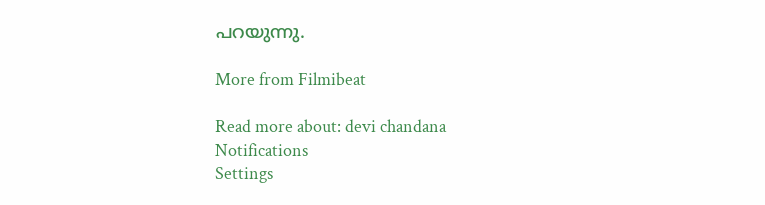പറയുന്നു.

More from Filmibeat

Read more about: devi chandana
Notifications
Settings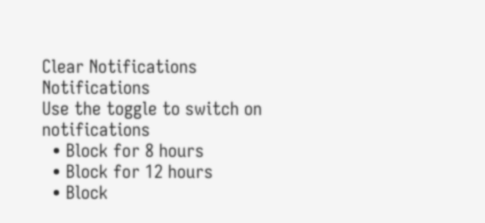Clear Notifications
Notifications
Use the toggle to switch on notifications
  • Block for 8 hours
  • Block for 12 hours
  • Block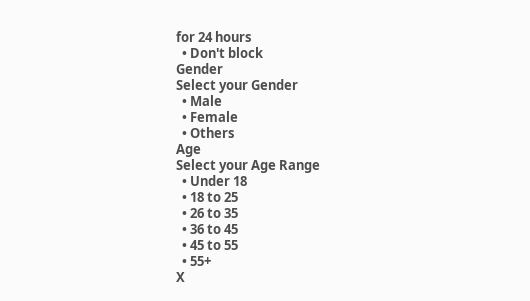for 24 hours
  • Don't block
Gender
Select your Gender
  • Male
  • Female
  • Others
Age
Select your Age Range
  • Under 18
  • 18 to 25
  • 26 to 35
  • 36 to 45
  • 45 to 55
  • 55+
X